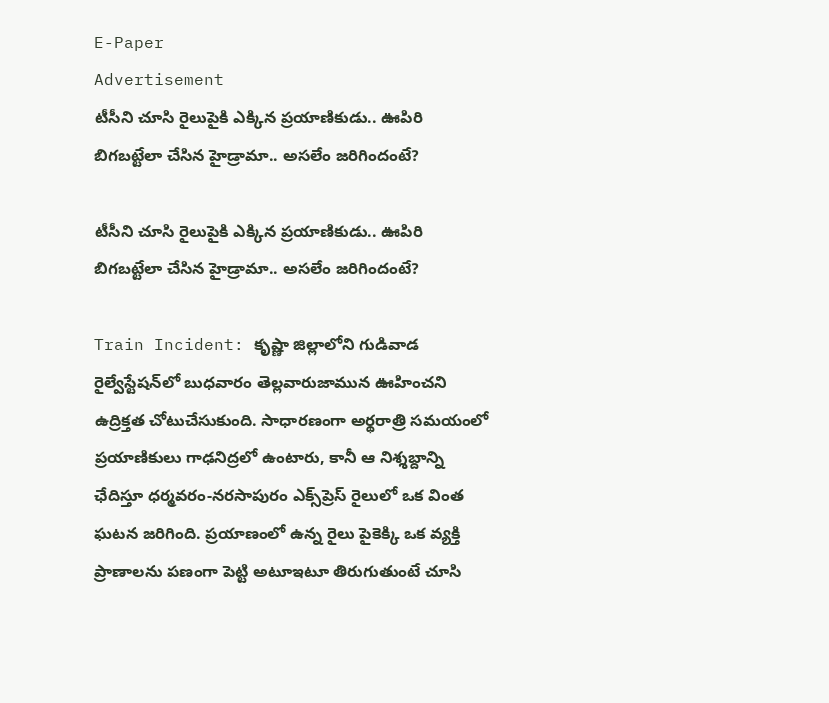E-Paper
Advertisement
టీసీని చూసి రైలుపైకి ఎక్కిన ప్రయాణికుడు.. ఊపిరి బిగబట్టేలా చేసిన హైడ్రామా.. అసలేం జరిగిందంటే?

టీసీని చూసి రైలుపైకి ఎక్కిన ప్రయాణికుడు.. ఊపిరి బిగబట్టేలా చేసిన హైడ్రామా.. అసలేం జరిగిందంటే?

Train Incident: కృష్ణా జిల్లాలోని గుడివాడ రైల్వేస్టేషన్‌లో బుధవారం తెల్లవారుజామున ఊహించని ఉద్రిక్తత చోటుచేసుకుంది. సాధారణంగా అర్థరాత్రి సమయంలో ప్రయాణికులు గాఢనిద్రలో ఉంటారు, కానీ ఆ నిశ్శబ్దాన్ని ఛేదిస్తూ ధర్మవరం-నరసాపురం ఎక్స్‌ప్రెస్ రైలులో ఒక వింత ఘటన జరిగింది. ప్రయాణంలో ఉన్న రైలు పైకెక్కి ఒక వ్యక్తి ప్రాణాలను పణంగా పెట్టి అటూఇటూ తిరుగుతుంటే చూసి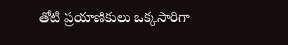తోటి ప్రయాణికులు ఒక్కసారిగా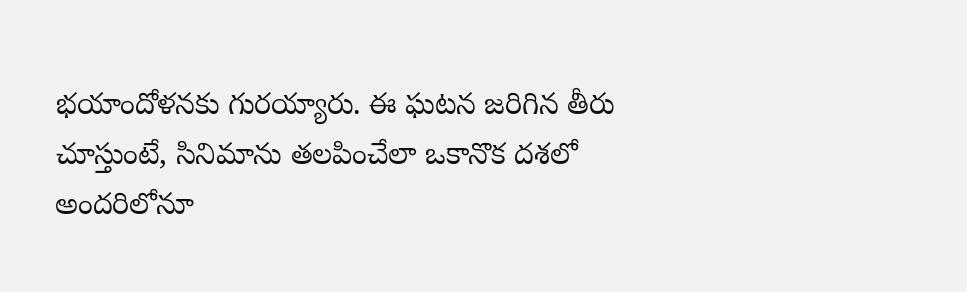భయాందోళనకు గురయ్యారు. ఈ ఘటన జరిగిన తీరు చూస్తుంటే, సినిమాను తలపించేలా ఒకానొక దశలో అందరిలోనూ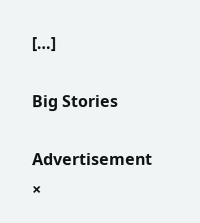[…]

Big Stories

Advertisement
×